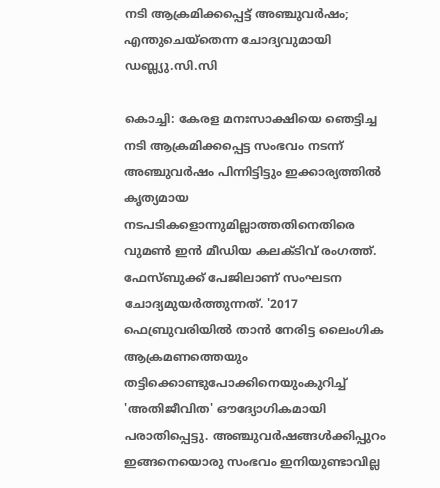നടി ആക്രമിക്കപ്പെട്ട് അഞ്ചുവർഷം; എന്തുചെയ്തെന്ന ചോദ്യവുമായി ഡബ്ല്യു.സി.സി

കൊച്ചി: കേരള മനഃസാക്ഷിയെ ഞെട്ടിച്ച നടി ആക്രമിക്കപ്പെട്ട സംഭവം നടന്ന് അഞ്ചുവർഷം പിന്നിട്ടിട്ടും ഇക്കാര്യത്തിൽ കൃത്യമായ നടപടികളൊന്നുമില്ലാത്തതിനെതിരെ വുമൺ ഇൻ മീഡിയ കലക്ടിവ് രംഗത്ത്. ഫേസ്ബുക്ക് പേജിലാണ് സംഘടന ചോദ്യമുയർത്തുന്നത്. '2017 ഫെബ്രുവരിയിൽ താൻ നേരിട്ട ലൈംഗിക ആക്രമണത്തെയും തട്ടിക്കൊണ്ടുപോക്കിനെയുംകുറിച്ച് 'അതിജീവിത' ഔദ്യോഗികമായി പരാതിപ്പെട്ടു. അഞ്ചുവർഷങ്ങൾക്കിപ്പുറം ഇങ്ങനെയൊരു സംഭവം ഇനിയുണ്ടാവില്ല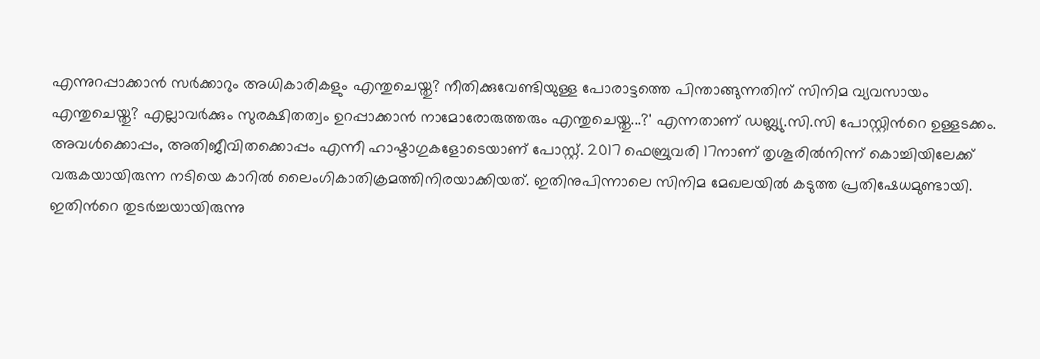എന്നുറപ്പാക്കാൻ സർക്കാറും അധികാരികളും എന്തുചെയ്തു? നീതിക്കുവേണ്ടിയുള്ള പോരാട്ടത്തെ പിന്താങ്ങുന്നതിന് സിനിമ വ്യവസായം എന്തുചെയ്തു? എല്ലാവർക്കും സുരക്ഷിതത്വം ഉറപ്പാക്കാൻ നാമോരോരുത്തരും എന്തുചെ‍യ്തു...?' എന്നതാണ് ഡബ്ല്യു.സി.സി പോസ്റ്റിന്‍റെ ഉള്ളടക്കം. അവൾക്കൊപ്പം, അതിജീവിതക്കൊപ്പം എന്നീ ഹാഷ്ടാഗുകളോടെയാണ് പോസ്റ്റ്. 2017 ഫെബ്രുവരി 17നാണ് തൃശൂരിൽനിന്ന് കൊച്ചിയിലേക്ക് വരുകയായിരുന്ന നടിയെ കാറിൽ ലൈംഗികാതിക്രമത്തിനിരയാക്കിയത്. ഇതിനുപിന്നാലെ സിനിമ മേഖലയിൽ കടുത്ത പ്രതിഷേധമുണ്ടായി. ഇതിന്‍റെ തുടർച്ചയായിരുന്നു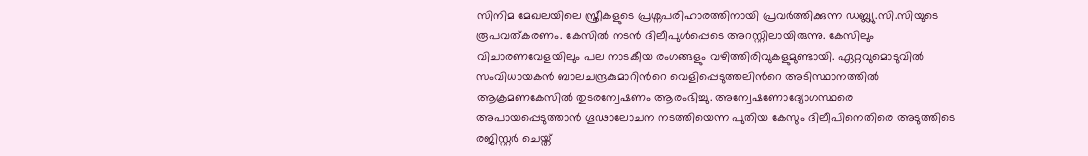സിനിമ മേഖലയിലെ സ്ത്രീകളുടെ പ്രശ്നപരിഹാരത്തിനായി പ്രവർത്തിക്കുന്ന ഡബ്ല്യു.സി.സിയുടെ രൂപവത്കരണം. കേസിൽ നടൻ ദിലീപുൾപ്പെടെ അറസ്റ്റിലായിരുന്നു. കേസിലും വിചാരണവേളയിലും പല നാടകീയ രംഗങ്ങളും വഴിത്തിരിവുകളുമുണ്ടായി. ഏറ്റവുമൊടുവിൽ സംവിധായകൻ ബാലചന്ദ്രകുമാറിന്‍റെ വെളിപ്പെടുത്തലിന്‍റെ അടിസ്ഥാനത്തിൽ ആക്രമണകേസിൽ തുടരന്വേഷണം ആരംഭിച്ചു. അന്വേഷണോദ്യോഗസ്ഥരെ അപായപ്പെടുത്താൻ ഗൂഢാലോചന നടത്തിയെന്ന പുതിയ കേസും ദിലീപിനെതിരെ അടുത്തിടെ രജിസ്റ്റർ ചെയ്ത്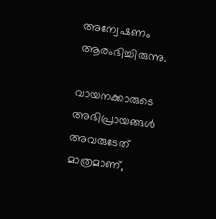അന്വേഷണം ആരംഭിച്ചിരുന്നു.

വായനക്കാരുടെ അഭിപ്രായങ്ങള്‍ അവരുടേത് മാത്രമാണ്,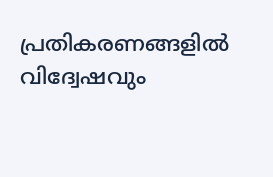പ്രതികരണങ്ങളിൽ വിദ്വേഷവും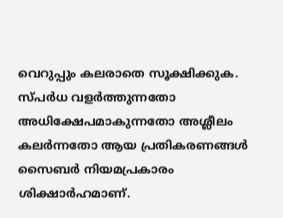വെറുപ്പും കലരാതെ സൂക്ഷിക്കുക. സ്പർധ വളർത്തുന്നതോ അധിക്ഷേപമാകുന്നതോ അശ്ലീലം കലർന്നതോ ആയ പ്രതികരണങ്ങൾ സൈബർ നിയമപ്രകാരം ശിക്ഷാർഹമാണ്.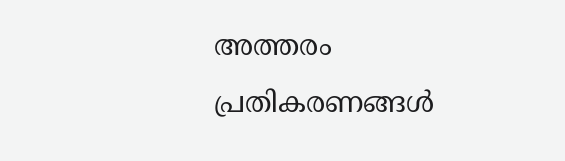അത്തരം പ്രതികരണങ്ങൾ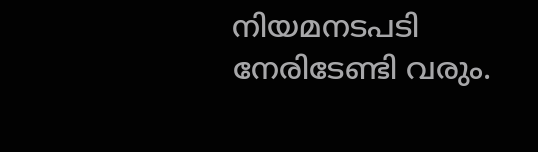നിയമനടപടി നേരിടേണ്ടി വരും.